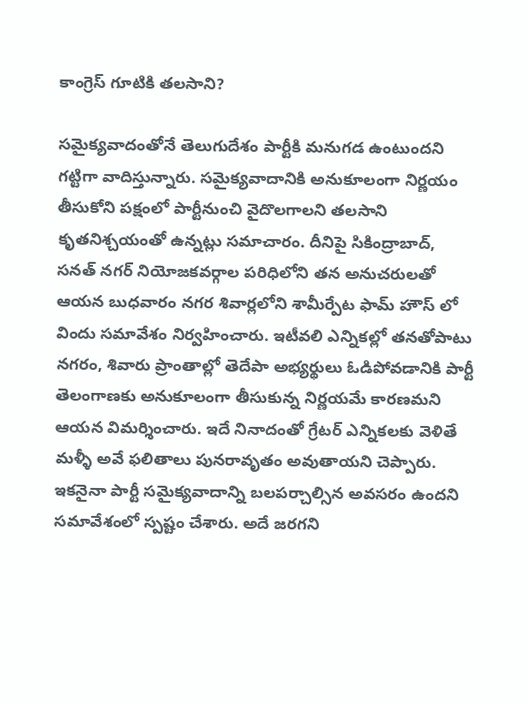కాంగ్రెస్ గూటికి తలసాని?

సమైక్యవాదంతోనే తెలుగుదేశం పార్టీకి మనుగడ ఉంటుందని గట్టిగా వాదిస్తున్నారు. సమైక్యవాదానికి అనుకూలంగా నిర్ణయం తీసుకోని పక్షంలో పార్టీనుంచి వైదొలగాలని తలసాని కృతనిశ్చయంతో ఉన్నట్లు సమాచారం. దీనిపై సికింద్రాబాద్, సనత్ నగర్ నియోజకవర్గాల పరిధిలోని తన అనుచరులతో ఆయన బుధవారం నగర శివార్లలోని శామీర్పేట ఫామ్ హౌస్ లో విందు సమావేశం నిర్వహించారు. ఇటీవలి ఎన్నికల్లో తనతోపాటు నగరం, శివారు ప్రాంతాల్లో తెదేపా అభ్యర్థులు ఓడిపోవడానికి పార్టీ తెలంగాణకు అనుకూలంగా తీసుకున్న నిర్ణయమే కారణమని ఆయన విమర్శించారు. ఇదే నినాదంతో గ్రేటర్ ఎన్నికలకు వెళితే మళ్ళీ అవే ఫలితాలు పునరావృతం అవుతాయని చెప్పారు. ఇకనైనా పార్టీ సమైక్యవాదాన్ని బలపర్చాల్సిన అవసరం ఉందని సమావేశంలో స్పష్టం చేశారు. అదే జరగని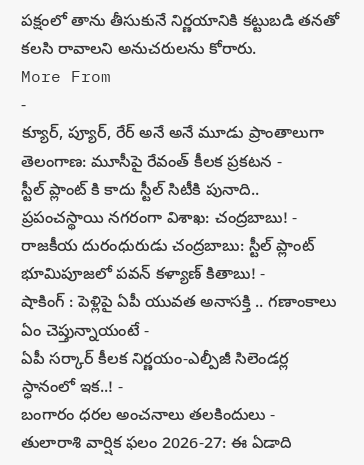పక్షంలో తాను తీసుకునే నిర్ణయానికి కట్టుబడి తనతో కలసి రావాలని అనుచరులను కోరారు.
More From
-
క్యూర్, ప్యూర్, రేర్ అనే అనే మూడు ప్రాంతాలుగా తెలంగాణ: మూసీపై రేవంత్ కీలక ప్రకటన -
స్టీల్ ప్లాంట్ కి కాదు స్టీల్ సిటీకి పునాది.. ప్రపంచస్థాయి నగరంగా విశాఖ: చంద్రబాబు! -
రాజకీయ దురంధురుడు చంద్రబాబు: స్టీల్ ప్లాంట్ భూమిపూజలో పవన్ కళ్యాణ్ కితాబు! -
షాకింగ్ : పెళ్లిపై ఏపీ యువత అనాసక్తి .. గణాంకాలు ఏం చెప్తున్నాయంటే -
ఏపీ సర్కార్ కీలక నిర్ణయం-ఎల్పీజీ సిలెండర్ల స్ధానంలో ఇక..! -
బంగారం ధరల అంచనాలు తలకిందులు -
తులారాశి వార్షిక ఫలం 2026-27: ఈ ఏడాది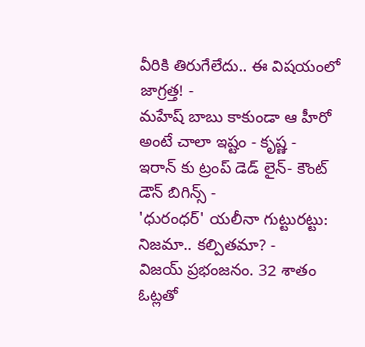వీరికి తిరుగేలేదు.. ఈ విషయంలో జాగ్రత్త! -
మహేష్ బాబు కాకుండా ఆ హీరో అంటే చాలా ఇష్టం - కృష్ణ -
ఇరాన్ కు ట్రంప్ డెడ్ లైన్- కౌంట్ డౌన్ బిగిన్స్ -
'ధురంధర్' యలీనా గుట్టురట్టు: నిజమా.. కల్పితమా? -
విజయ్ ప్రభంజనం. 32 శాతం ఓట్లతో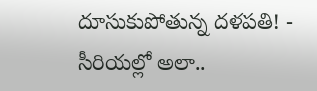దూసుకుపోతున్న దళపతి! -
సీరియల్లో అలా..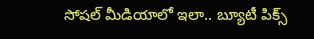సోషల్ మీడియాలో ఇలా.. బ్యూటీ పిక్స్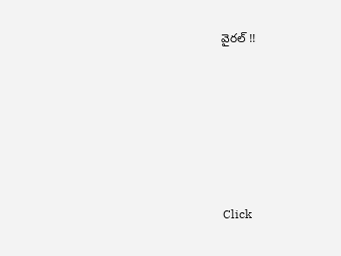వైరల్ !!










Click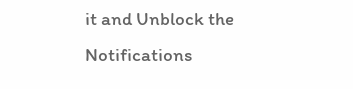it and Unblock the Notifications